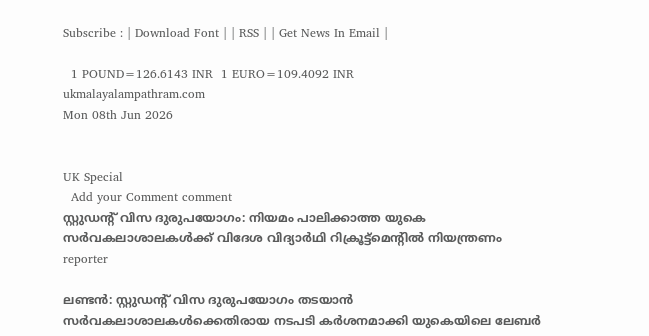Subscribe : | Download Font | | RSS | | Get News In Email |

  1 POUND=126.6143 INR  1 EURO=109.4092 INR
ukmalayalampathram.com
Mon 08th Jun 2026


UK Special
  Add your Comment comment
സ്റ്റുഡന്റ് വിസ ദുരുപയോഗം: നിയമം പാലിക്കാത്ത യുകെ സര്‍വകലാശാലകള്‍ക്ക് വിദേശ വിദ്യാര്‍ഥി റിക്രൂട്ട്‌മെന്റില്‍ നിയന്ത്രണം
reporter

ലണ്ടന്‍: സ്റ്റുഡന്റ് വിസ ദുരുപയോഗം തടയാന്‍ സര്‍വകലാശാലകള്‍ക്കെതിരായ നടപടി കര്‍ശനമാക്കി യുകെയിലെ ലേബര്‍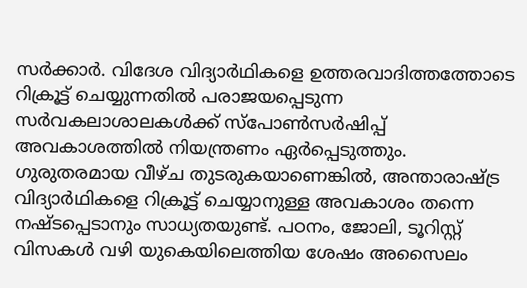സര്‍ക്കാര്‍. വിദേശ വിദ്യാര്‍ഥികളെ ഉത്തരവാദിത്തത്തോടെ റിക്രൂട്ട് ചെയ്യുന്നതില്‍ പരാജയപ്പെടുന്ന സര്‍വകലാശാലകള്‍ക്ക് സ്‌പോണ്‍സര്‍ഷിപ്പ് അവകാശത്തില്‍ നിയന്ത്രണം ഏര്‍പ്പെടുത്തും. ഗുരുതരമായ വീഴ്ച തുടരുകയാണെങ്കില്‍, അന്താരാഷ്ട്ര വിദ്യാര്‍ഥികളെ റിക്രൂട്ട് ചെയ്യാനുള്ള അവകാശം തന്നെ നഷ്ടപ്പെടാനും സാധ്യതയുണ്ട്. പഠനം, ജോലി, ടൂറിസ്റ്റ് വിസകള്‍ വഴി യുകെയിലെത്തിയ ശേഷം അസൈലം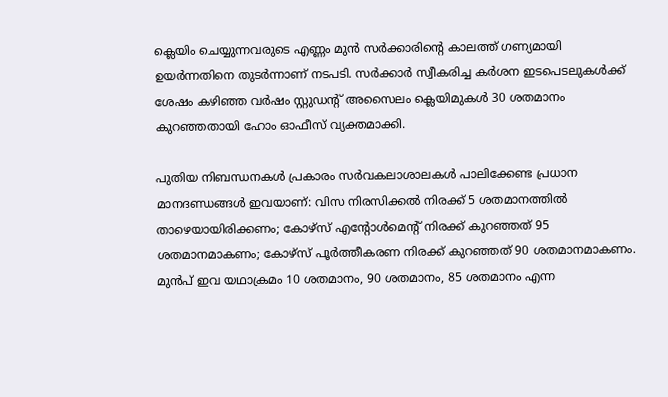ക്ലെയിം ചെയ്യുന്നവരുടെ എണ്ണം മുന്‍ സര്‍ക്കാരിന്റെ കാലത്ത് ഗണ്യമായി ഉയര്‍ന്നതിനെ തുടര്‍ന്നാണ് നടപടി. സര്‍ക്കാര്‍ സ്വീകരിച്ച കര്‍ശന ഇടപെടലുകള്‍ക്ക് ശേഷം കഴിഞ്ഞ വര്‍ഷം സ്റ്റുഡന്റ് അസൈലം ക്ലെയിമുകള്‍ 30 ശതമാനം കുറഞ്ഞതായി ഹോം ഓഫീസ് വ്യക്തമാക്കി.

പുതിയ നിബന്ധനകള്‍ പ്രകാരം സര്‍വകലാശാലകള്‍ പാലിക്കേണ്ട പ്രധാന മാനദണ്ഡങ്ങള്‍ ഇവയാണ്: വിസ നിരസിക്കല്‍ നിരക്ക് 5 ശതമാനത്തില്‍ താഴെയായിരിക്കണം; കോഴ്സ് എന്റോള്‍മെന്റ് നിരക്ക് കുറഞ്ഞത് 95 ശതമാനമാകണം; കോഴ്സ് പൂര്‍ത്തീകരണ നിരക്ക് കുറഞ്ഞത് 90 ശതമാനമാകണം. മുന്‍പ് ഇവ യഥാക്രമം 10 ശതമാനം, 90 ശതമാനം, 85 ശതമാനം എന്ന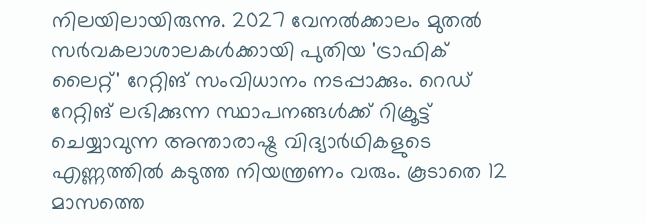നിലയിലായിരുന്നു. 2027 വേനല്‍ക്കാലം മുതല്‍ സര്‍വകലാശാലകള്‍ക്കായി പുതിയ 'ട്രാഫിക് ലൈറ്റ്' റേറ്റിങ് സംവിധാനം നടപ്പാക്കും. റെഡ് റേറ്റിങ് ലഭിക്കുന്ന സ്ഥാപനങ്ങള്‍ക്ക് റിക്രൂട്ട് ചെയ്യാവുന്ന അന്താരാഷ്ട്ര വിദ്യാര്‍ഥികളുടെ എണ്ണത്തില്‍ കടുത്ത നിയന്ത്രണം വരും. കൂടാതെ 12 മാസത്തെ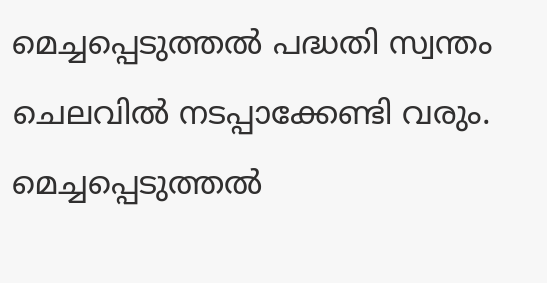മെച്ചപ്പെടുത്തല്‍ പദ്ധതി സ്വന്തം ചെലവില്‍ നടപ്പാക്കേണ്ടി വരും. മെച്ചപ്പെടുത്തല്‍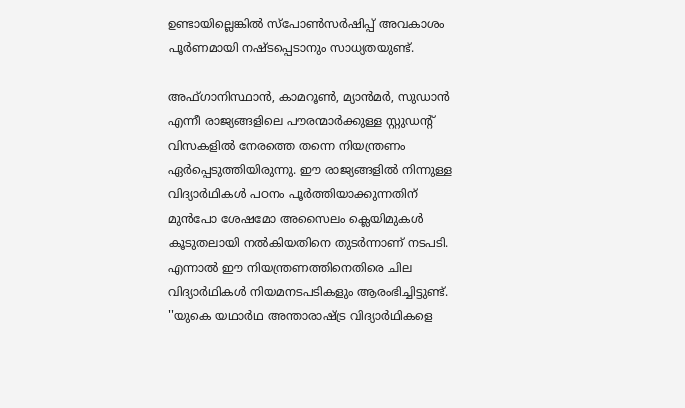ഉണ്ടായില്ലെങ്കില്‍ സ്‌പോണ്‍സര്‍ഷിപ്പ് അവകാശം പൂര്‍ണമായി നഷ്ടപ്പെടാനും സാധ്യതയുണ്ട്.

അഫ്ഗാനിസ്ഥാന്‍, കാമറൂണ്‍, മ്യാന്‍മര്‍, സുഡാന്‍ എന്നീ രാജ്യങ്ങളിലെ പൗരന്മാര്‍ക്കുള്ള സ്റ്റുഡന്റ് വിസകളില്‍ നേരത്തെ തന്നെ നിയന്ത്രണം ഏര്‍പ്പെടുത്തിയിരുന്നു. ഈ രാജ്യങ്ങളില്‍ നിന്നുള്ള വിദ്യാര്‍ഥികള്‍ പഠനം പൂര്‍ത്തിയാക്കുന്നതിന് മുന്‍പോ ശേഷമോ അസൈലം ക്ലെയിമുകള്‍ കൂടുതലായി നല്‍കിയതിനെ തുടര്‍ന്നാണ് നടപടി. എന്നാല്‍ ഈ നിയന്ത്രണത്തിനെതിരെ ചില വിദ്യാര്‍ഥികള്‍ നിയമനടപടികളും ആരംഭിച്ചിട്ടുണ്ട്. ''യുകെ യഥാര്‍ഥ അന്താരാഷ്ട്ര വിദ്യാര്‍ഥികളെ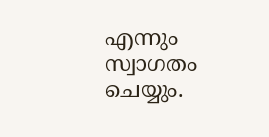എന്നും സ്വാഗതം ചെയ്യും.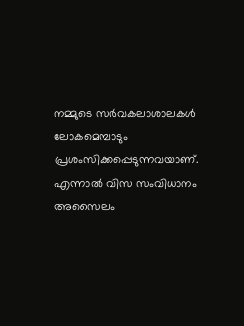നമ്മുടെ സര്‍വകലാശാലകള്‍ ലോകമെമ്പാടും പ്രശംസിക്കപ്പെടുന്നവയാണ്. എന്നാല്‍ വിസ സംവിധാനം അസൈലം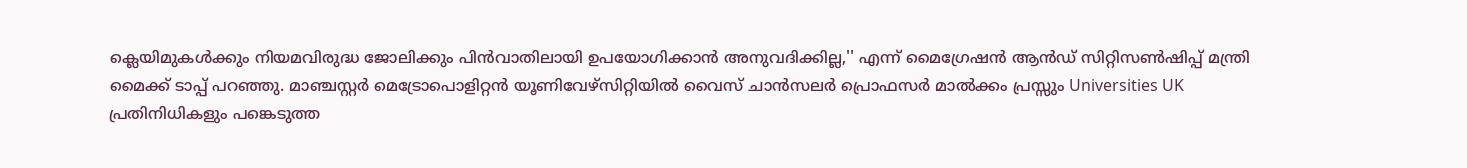ക്ലെയിമുകള്‍ക്കും നിയമവിരുദ്ധ ജോലിക്കും പിന്‍വാതിലായി ഉപയോഗിക്കാന്‍ അനുവദിക്കില്ല,'' എന്ന് മൈഗ്രേഷന്‍ ആന്‍ഡ് സിറ്റിസണ്‍ഷിപ്പ് മന്ത്രി മൈക്ക് ടാപ്പ് പറഞ്ഞു. മാഞ്ചസ്റ്റര്‍ മെട്രോപൊളിറ്റന്‍ യൂണിവേഴ്സിറ്റിയില്‍ വൈസ് ചാന്‍സലര്‍ പ്രൊഫസര്‍ മാല്‍ക്കം പ്രസ്സും Universities UK പ്രതിനിധികളും പങ്കെടുത്ത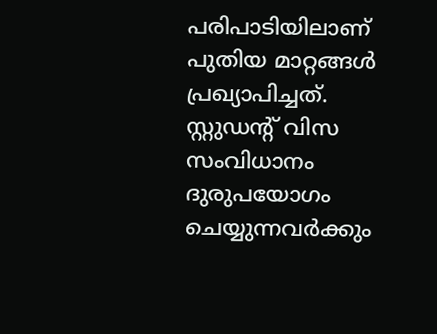പരിപാടിയിലാണ് പുതിയ മാറ്റങ്ങള്‍ പ്രഖ്യാപിച്ചത്. സ്റ്റുഡന്റ് വിസ സംവിധാനം ദുരുപയോഗം ചെയ്യുന്നവര്‍ക്കും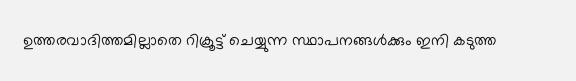ഉത്തരവാദിത്തമില്ലാതെ റിക്രൂട്ട് ചെയ്യുന്ന സ്ഥാപനങ്ങള്‍ക്കും ഇനി കടുത്ത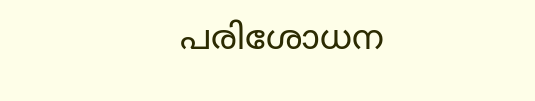പരിശോധന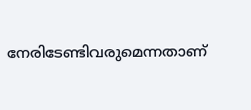നേരിടേണ്ടിവരുമെന്നതാണ്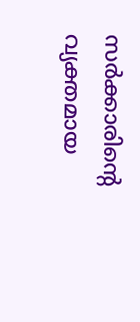സര്‍ക്കാരിന്റെ വ്യക്തമായ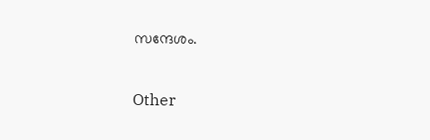സന്ദേശം.


Other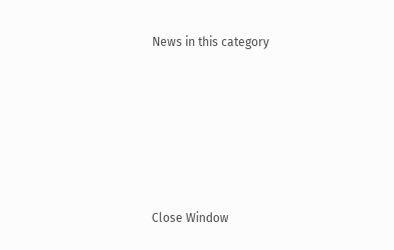News in this category








Close Window